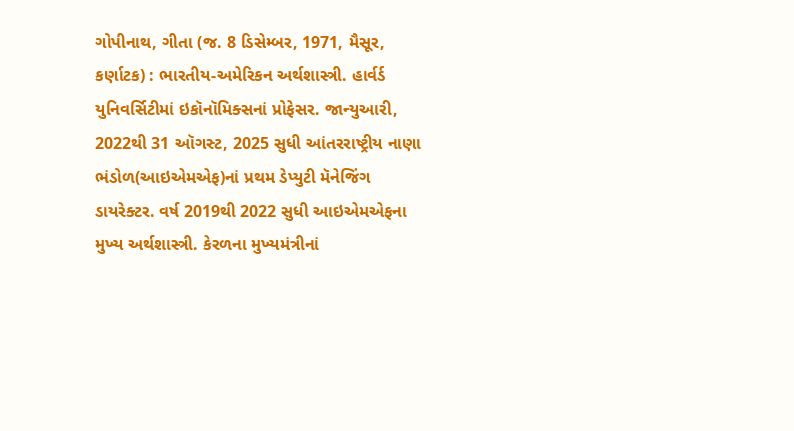ગોપીનાથ, ગીતા (જ. 8 ડિસેમ્બર, 1971, મૈસૂર, કર્ણાટક) : ભારતીય-અમેરિકન અર્થશાસ્ત્રી. હાર્વર્ડ યુનિવર્સિટીમાં ઇકૉનૉમિક્સનાં પ્રોફેસર. જાન્યુઆરી, 2022થી 31 ઑગસ્ટ, 2025 સુધી આંતરરાષ્ટ્રીય નાણા ભંડોળ(આઇએમએફ)નાં પ્રથમ ડેપ્યુટી મૅનેજિંગ ડાયરેક્ટર. વર્ષ 2019થી 2022 સુધી આઇએમએફના મુખ્ય અર્થશાસ્ત્રી. કેરળના મુખ્યમંત્રીનાં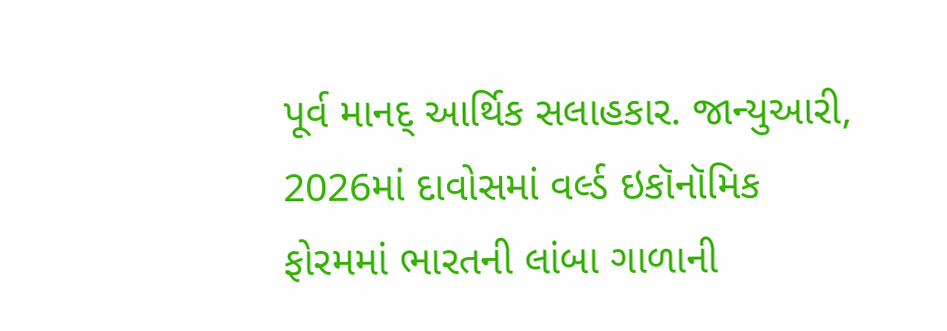પૂર્વ માનદ્ આર્થિક સલાહકાર. જાન્યુઆરી, 2026માં દાવોસમાં વર્લ્ડ ઇકૉનૉમિક ફોરમમાં ભારતની લાંબા ગાળાની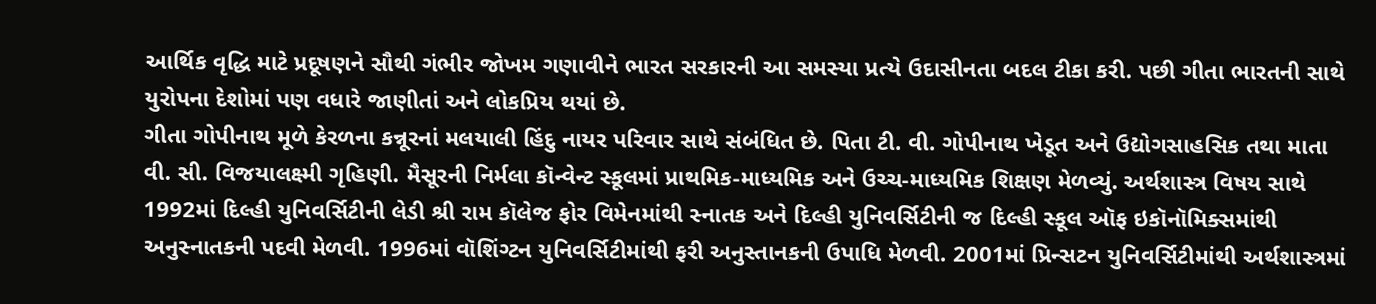આર્થિક વૃદ્ધિ માટે પ્રદૂષણને સૌથી ગંભીર જોખમ ગણાવીને ભારત સરકારની આ સમસ્યા પ્રત્યે ઉદાસીનતા બદલ ટીકા કરી. પછી ગીતા ભારતની સાથે યુરોપના દેશોમાં પણ વધારે જાણીતાં અને લોકપ્રિય થયાં છે.
ગીતા ગોપીનાથ મૂળે કેરળના કન્નૂરનાં મલયાલી હિંદુ નાયર પરિવાર સાથે સંબંધિત છે. પિતા ટી. વી. ગોપીનાથ ખેડૂત અને ઉદ્યોગસાહસિક તથા માતા વી. સી. વિજયાલક્ષ્મી ગૃહિણી. મૈસૂરની નિર્મલા કૉન્વેન્ટ સ્કૂલમાં પ્રાથમિક-માધ્યમિક અને ઉચ્ચ-માધ્યમિક શિક્ષણ મેળવ્યું. અર્થશાસ્ત્ર વિષય સાથે 1992માં દિલ્હી યુનિવર્સિટીની લેડી શ્રી રામ કૉલેજ ફોર વિમેનમાંથી સ્નાતક અને દિલ્હી યુનિવર્સિટીની જ દિલ્હી સ્કૂલ ઑફ ઇકૉનૉમિક્સમાંથી અનુસ્નાતકની પદવી મેળવી. 1996માં વૉશિંગ્ટન યુનિવર્સિટીમાંથી ફરી અનુસ્તાનકની ઉપાધિ મેળવી. 2001માં પ્રિન્સટન યુનિવર્સિટીમાંથી અર્થશાસ્ત્રમાં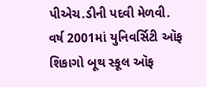પીએચ.ડીની પદવી મેળવી.
વર્ષ 2001માં યુનિવર્સિટી ઑફ શિકાગો બૂથ સ્કૂલ ઑફ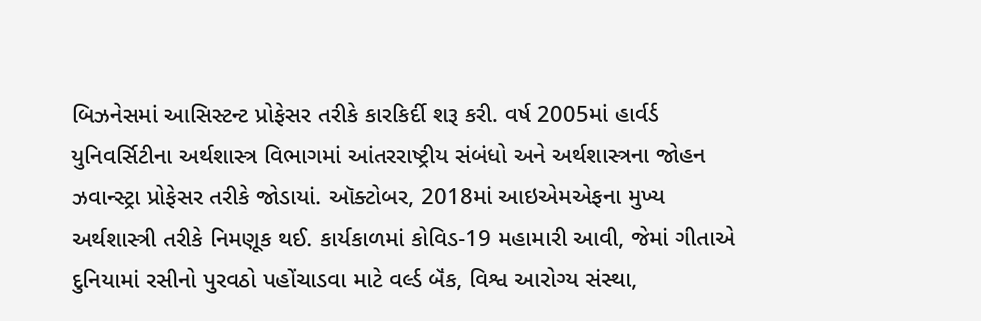બિઝનેસમાં આસિસ્ટન્ટ પ્રોફેસર તરીકે કારકિર્દી શરૂ કરી. વર્ષ 2005માં હાર્વર્ડ યુનિવર્સિટીના અર્થશાસ્ત્ર વિભાગમાં આંતરરાષ્ટ્રીય સંબંધો અને અર્થશાસ્ત્રના જોહન ઝવાન્સ્ટ્રા પ્રોફેસર તરીકે જોડાયાં. ઑક્ટોબર, 2018માં આઇએમએફના મુખ્ય અર્થશાસ્ત્રી તરીકે નિમણૂક થઈ. કાર્યકાળમાં કોવિડ-19 મહામારી આવી, જેમાં ગીતાએ દુનિયામાં રસીનો પુરવઠો પહોંચાડવા માટે વર્લ્ડ બૅંક, વિશ્વ આરોગ્ય સંસ્થા,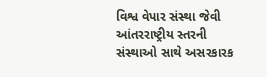વિશ્વ વેપાર સંસ્થા જેવી આંતરરાષ્ટ્રીય સ્તરની સંસ્થાઓ સાથે અસરકારક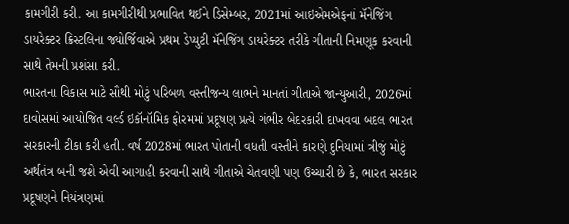કામગીરી કરી. આ કામગીરીથી પ્રભાવિત થઈને ડિસેમ્બર, 2021માં આઇએમએફનાં મૅનેજિંગ ડાયરેક્ટર ક્રિસ્ટલિના જ્યોર્જિવાએ પ્રથમ ડેપ્યુટી મૅનેજિંગ ડાયરેક્ટર તરીકે ગીતાની નિમણૂક કરવાની સાથે તેમની પ્રશંસા કરી.
ભારતના વિકાસ માટે સૌથી મોટું પરિબળ વસ્તીજન્ય લાભને માનતાં ગીતાએ જાન્યુઆરી, 2026માં દાવોસમાં આયોજિત વર્લ્ડ ઇકૉનૉમિક ફોરમમાં પ્રદૂષણ પ્રત્યે ગંભીર બેદરકારી દાખવવા બદલ ભારત સરકારની ટીકા કરી હતી. વર્ષ 2028માં ભારત પોતાની વધતી વસ્તીને કારણે દુનિયામાં ત્રીજું મોટું અર્થતંત્ર બની જશે એવી આગાહી કરવાની સાથે ગીતાએ ચેતવણી પણ ઉચ્ચારી છે કે, ભારત સરકાર પ્રદૂષણને નિયંત્રણમાં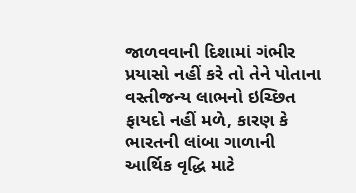જાળવવાની દિશામાં ગંભીર પ્રયાસો નહીં કરે તો તેને પોતાના વસ્તીજન્ય લાભનો ઇચ્છિત ફાયદો નહીં મળે, કારણ કે ભારતની લાંબા ગાળાની આર્થિક વૃદ્ધિ માટે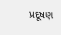પ્રદૂષણ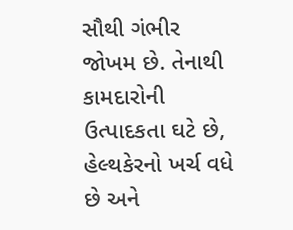સૌથી ગંભીર જોખમ છે. તેનાથી કામદારોની ઉત્પાદકતા ઘટે છે, હેલ્થકેરનો ખર્ચ વધે છે અને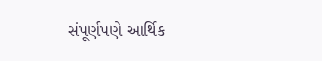સંપૂર્ણપણે આર્થિક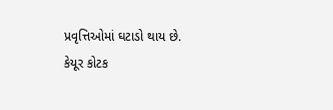પ્રવૃત્તિઓમાં ઘટાડો થાય છે.
કેયૂર કોટક